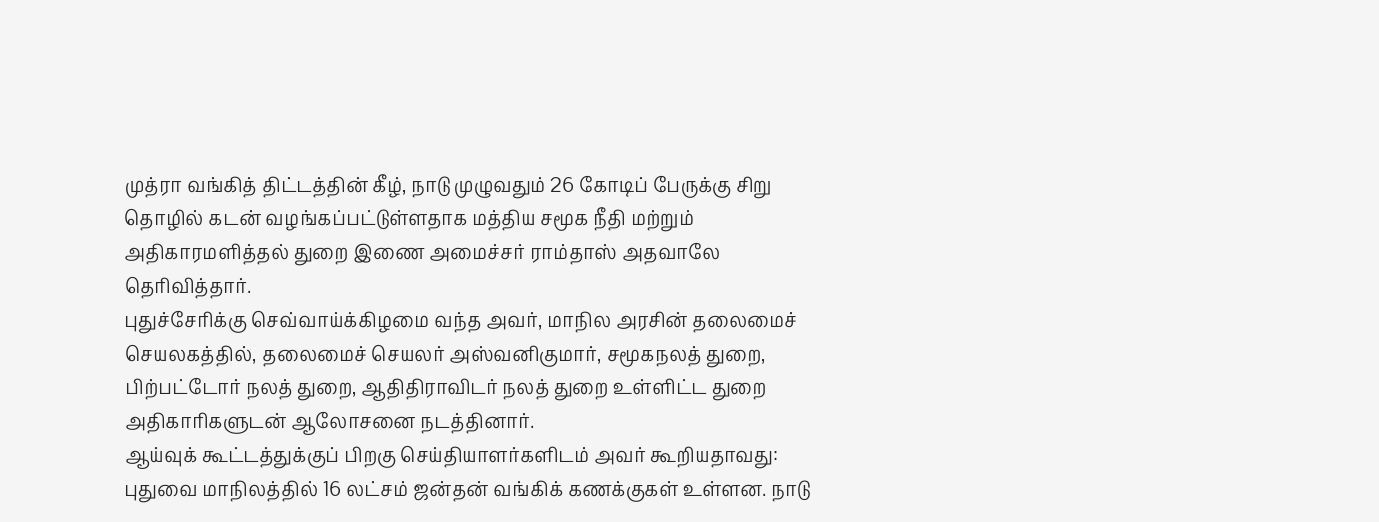முத்ரா வங்கித் திட்டத்தின் கீழ், நாடு முழுவதும் 26 கோடிப் பேருக்கு சிறு தொழில் கடன் வழங்கப்பட்டுள்ளதாக மத்திய சமூக நீதி மற்றும் அதிகாரமளித்தல் துறை இணை அமைச்சர் ராம்தாஸ் அதவாலே தெரிவித்தார்.
புதுச்சேரிக்கு செவ்வாய்க்கிழமை வந்த அவர், மாநில அரசின் தலைமைச் செயலகத்தில், தலைமைச் செயலர் அஸ்வனிகுமார், சமூகநலத் துறை, பிற்பட்டோர் நலத் துறை, ஆதிதிராவிடர் நலத் துறை உள்ளிட்ட துறை அதிகாரிகளுடன் ஆலோசனை நடத்தினார்.
ஆய்வுக் கூட்டத்துக்குப் பிறகு செய்தியாளர்களிடம் அவர் கூறியதாவது: புதுவை மாநிலத்தில் 16 லட்சம் ஜன்தன் வங்கிக் கணக்குகள் உள்ளன. நாடு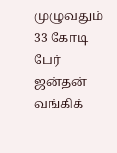முழுவதும் 33 கோடி பேர் ஜன்தன் வங்கிக்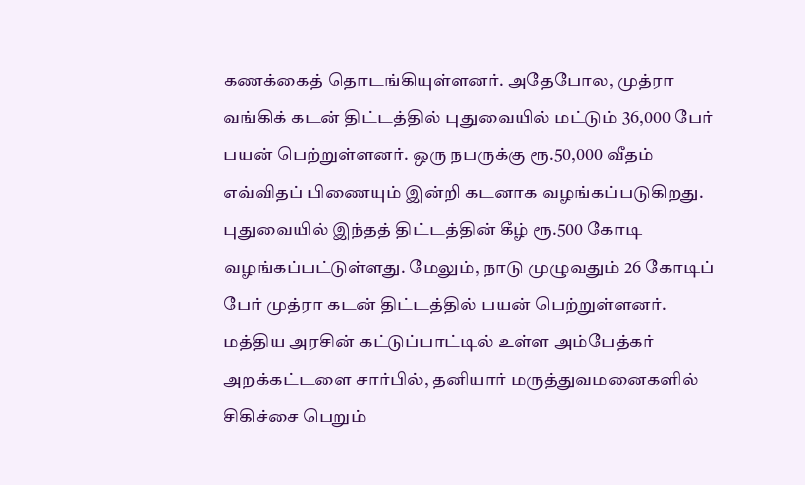கணக்கைத் தொடங்கியுள்ளனர். அதேபோல, முத்ரா
வங்கிக் கடன் திட்டத்தில் புதுவையில் மட்டும் 36,000 பேர் பயன் பெற்றுள்ளனர். ஒரு நபருக்கு ரூ.50,000 வீதம் எவ்விதப் பிணையும் இன்றி கடனாக வழங்கப்படுகிறது.
புதுவையில் இந்தத் திட்டத்தின் கீழ் ரூ.500 கோடி வழங்கப்பட்டுள்ளது. மேலும், நாடு முழுவதும் 26 கோடிப் பேர் முத்ரா கடன் திட்டத்தில் பயன் பெற்றுள்ளனர்.
மத்திய அரசின் கட்டுப்பாட்டில் உள்ள அம்பேத்கர் அறக்கட்டளை சார்பில், தனியார் மருத்துவமனைகளில் சிகிச்சை பெறும்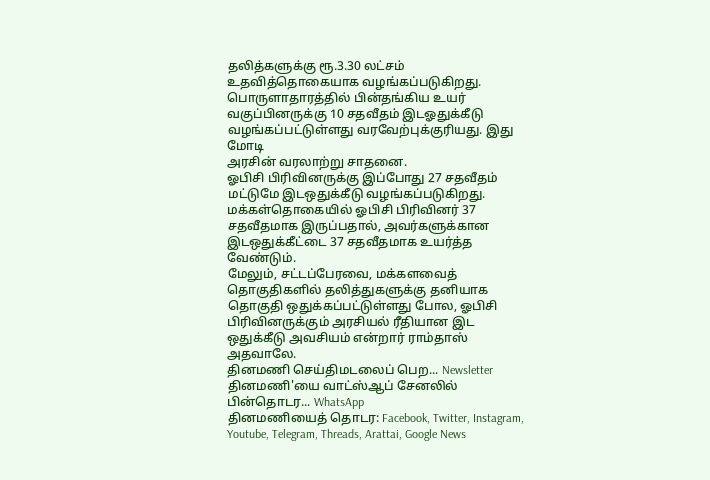தலித்களுக்கு ரூ.3.30 லட்சம் உதவித்தொகையாக வழங்கப்படுகிறது.
பொருளாதாரத்தில் பின்தங்கிய உயர் வகுப்பினருக்கு 10 சதவீதம் இடஓதுக்கீடு வழங்கப்பட்டுள்ளது வரவேற்புக்குரியது. இது மோடி
அரசின் வரலாற்று சாதனை.
ஓபிசி பிரிவினருக்கு இப்போது 27 சதவீதம் மட்டுமே இடஒதுக்கீடு வழங்கப்படுகிறது. மக்கள்தொகையில் ஓபிசி பிரிவினர் 37 சதவீதமாக இருப்பதால், அவர்களுக்கான இடஒதுக்கீட்டை 37 சதவீதமாக உயர்த்த வேண்டும்.
மேலும், சட்டப்பேரவை, மக்களவைத் தொகுதிகளில் தலித்துகளுக்கு தனியாக தொகுதி ஒதுக்கப்பட்டுள்ளது போல, ஓபிசி பிரிவினருக்கும் அரசியல் ரீதியான இட
ஒதுக்கீடு அவசியம் என்றார் ராம்தாஸ்
அதவாலே.
தினமணி செய்திமடலைப் பெற... Newsletter
தினமணி'யை வாட்ஸ்ஆப் சேனலில் பின்தொடர... WhatsApp
தினமணியைத் தொடர: Facebook, Twitter, Instagram, Youtube, Telegram, Threads, Arattai, Google News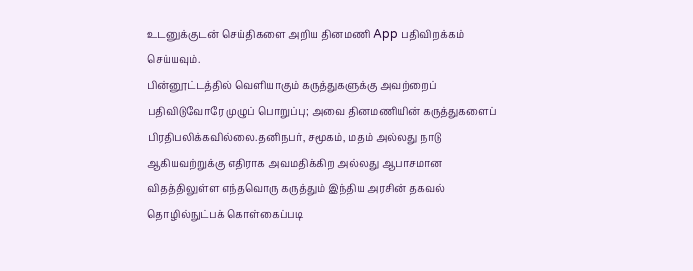உடனுக்குடன் செய்திகளை அறிய தினமணி App பதிவிறக்கம் செய்யவும்.
பின்னூட்டத்தில் வெளியாகும் கருத்துகளுக்கு அவற்றைப் பதிவிடுவோரே முழுப் பொறுப்பு; அவை தினமணியின் கருத்துகளைப் பிரதிபலிக்கவில்லை.தனிநபர், சமூகம், மதம் அல்லது நாடு ஆகியவற்றுக்கு எதிராக அவமதிக்கிற அல்லது ஆபாசமான விதத்திலுள்ள எந்தவொரு கருத்தும் இந்திய அரசின் தகவல் தொழில்நுட்பக் கொள்கைப்படி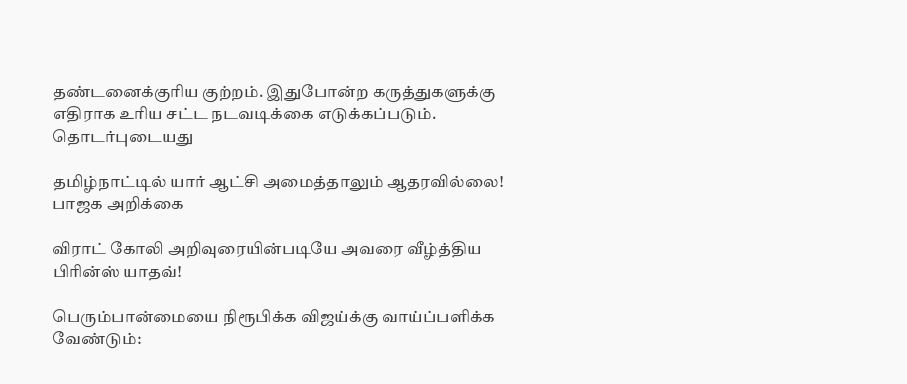தண்டனைக்குரிய குற்றம். இதுபோன்ற கருத்துகளுக்கு எதிராக உரிய சட்ட நடவடிக்கை எடுக்கப்படும்.
தொடர்புடையது

தமிழ்நாட்டில் யார் ஆட்சி அமைத்தாலும் ஆதரவில்லை! பாஜக அறிக்கை

விராட் கோலி அறிவுரையின்படியே அவரை வீழ்த்திய பிரின்ஸ் யாதவ்!

பெரும்பான்மையை நிரூபிக்க விஜய்க்கு வாய்ப்பளிக்க வேண்டும்: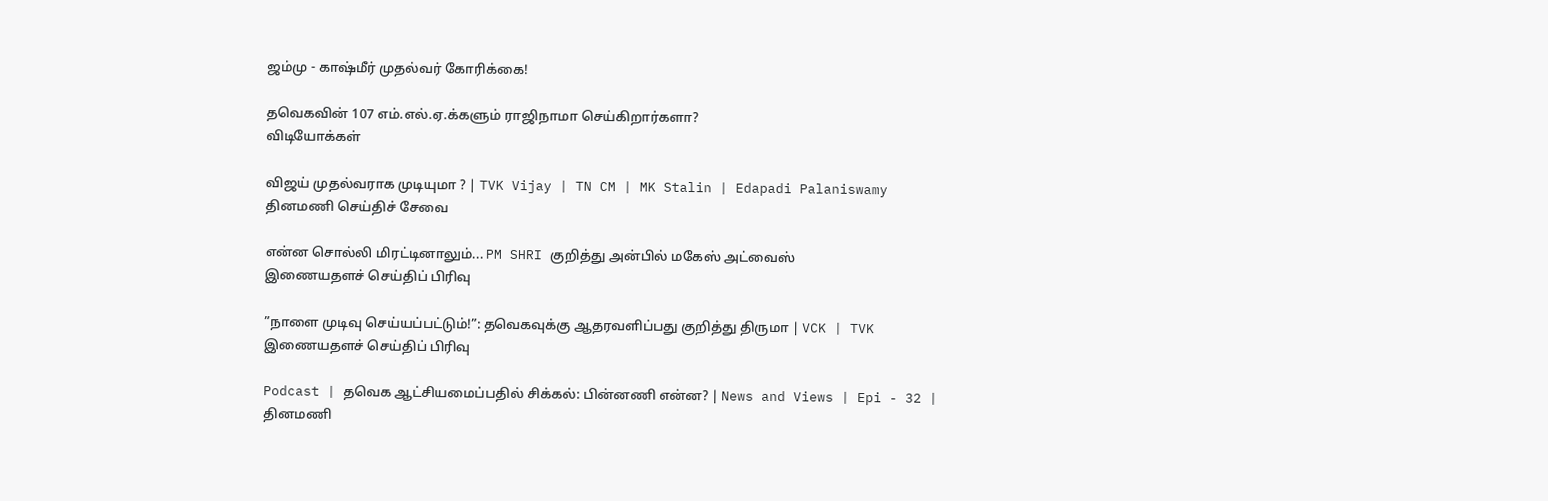ஜம்மு - காஷ்மீர் முதல்வர் கோரிக்கை!

தவெகவின் 107 எம்.எல்.ஏ.க்களும் ராஜிநாமா செய்கிறார்களா?
விடியோக்கள்

விஜய் முதல்வராக முடியுமா ? | TVK Vijay | TN CM | MK Stalin | Edapadi Palaniswamy
தினமணி செய்திச் சேவை

என்ன சொல்லி மிரட்டினாலும்... PM SHRI குறித்து அன்பில் மகேஸ் அட்வைஸ்
இணையதளச் செய்திப் பிரிவு

”நாளை முடிவு செய்யப்பட்டும்!”: தவெகவுக்கு ஆதரவளிப்பது குறித்து திருமா | VCK | TVK
இணையதளச் செய்திப் பிரிவு

Podcast | தவெக ஆட்சியமைப்பதில் சிக்கல்: பின்னணி என்ன? | News and Views | Epi - 32 |
தினமணி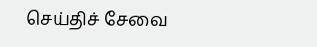செய்திச் சேவை